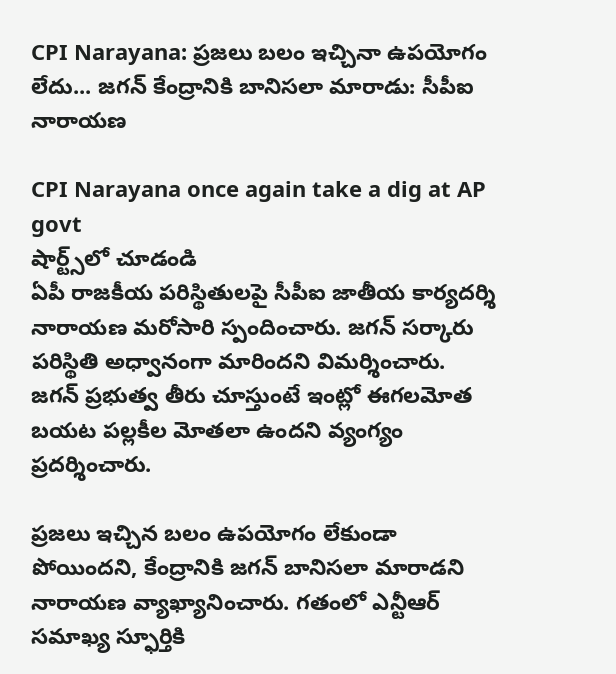CPI Narayana: ప్రజలు బలం ఇచ్చినా ఉపయోగం లేదు... జగన్ కేంద్రానికి బానిసలా మారాడు: సీపీఐ నారాయణ

CPI Narayana once again take a dig at AP govt
షార్ట్స్‌లో చూడండి
ఏపీ రాజకీయ పరిస్థితులపై సీపీఐ జాతీయ కార్యదర్శి నారాయణ మరోసారి స్పందించారు. జగన్ సర్కారు పరిస్థితి అధ్వానంగా మారిందని విమర్శించారు. జగన్ ప్రభుత్వ తీరు చూస్తుంటే ఇంట్లో ఈగలమోత బయట పల్లకీల మోతలా ఉందని వ్యంగ్యం ప్రదర్శించారు.

ప్రజలు ఇచ్చిన బలం ఉపయోగం లేకుండా పోయిందని, కేంద్రానికి జగన్ బానిసలా మారాడని నారాయణ వ్యాఖ్యానించారు. గతంలో ఎన్టీఆర్ సమాఖ్య స్ఫూర్తికి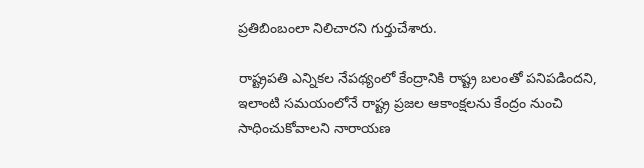ప్రతిబింబంలా నిలిచారని గుర్తుచేశారు.

రాష్ట్రపతి ఎన్నికల నేపథ్యంలో కేంద్రానికి రాష్ట్ర బలంతో పనిపడిందని, ఇలాంటి సమయంలోనే రాష్ట్ర ప్రజల ఆకాంక్షలను కేంద్రం నుంచి సాధించుకోవాలని నారాయణ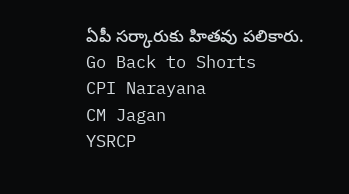ఏపీ సర్కారుకు హితవు పలికారు.
Go Back to Shorts
CPI Narayana
CM Jagan
YSRCP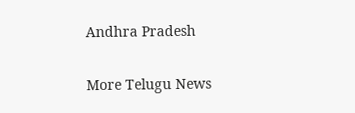Andhra Pradesh

More Telugu News